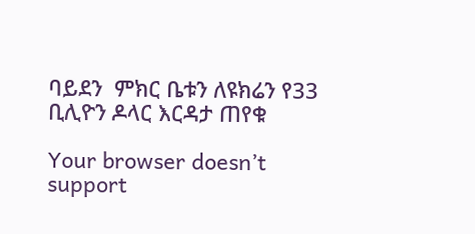ባይደን  ምክር ቤቱን ለዩክሬን የ33 ቢሊዮን ዶላር እርዳታ ጠየቁ

Your browser doesn’t support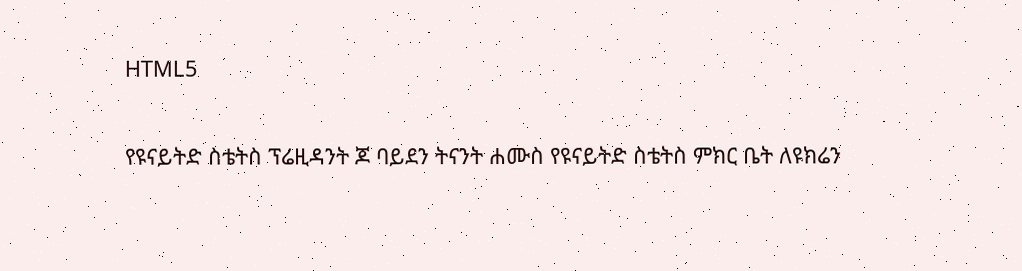HTML5

የዩናይትድ ስቴትስ ፕሬዚዳንት ጆ ባይደን ትናንት ሐሙስ የዩናይትድ ስቴትስ ምክር ቤት ለዩክሬን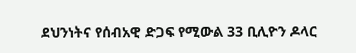ደህንነትና የሰብአዊ ድጋፍ የሚውል 33 ቢሊዮን ዶላር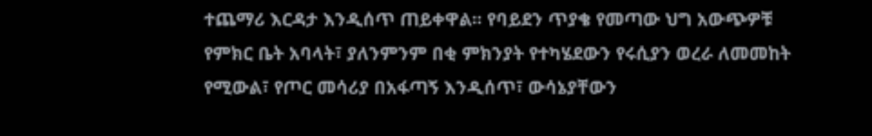ተጨማሪ እርዳታ እንዲሰጥ ጠይቀዋል፡፡ የባይደን ጥያቄ የመጣው ህግ አውጭዎቹ የምክር ቤት አባላት፣ ያለንምንም በቂ ምክንያት የተካሄደውን የሩሲያን ወረራ ለመመከት የሚውል፣ የጦር መሳሪያ በአፋጣኝ እንዲሰጥ፣ ውሳኔያቸውን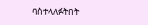ባስተላለፉትበት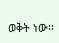ወቅት ነው፡፡